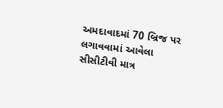અમદાવાદમાં 70 બ્રિજ પર લગાવવામાં આવેલા સીસીટીવી માત્ર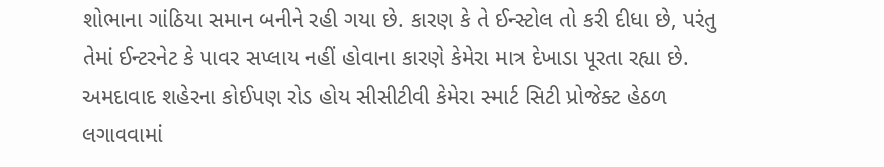શોભાના ગાંઠિયા સમાન બનીને રહી ગયા છે. કારણ કે તે ઈન્સ્ટોલ તો કરી દીધા છે, પરંતુ તેમાં ઈન્ટરનેટ કે પાવર સપ્લાય નહીં હોવાના કારણે કેમેરા માત્ર દેખાડા પૂરતા રહ્યા છે. અમદાવાદ શહેરના કોઈપણ રોડ હોય સીસીટીવી કેમેરા સ્માર્ટ સિટી પ્રોજેક્ટ હેઠળ લગાવવામાં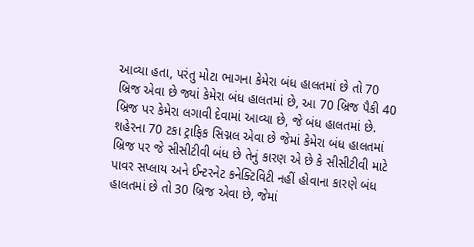આવ્યા હતા, પરંતુ મોટા ભાગના કેમેરા બંધ હાલતમાં છે તો 70 બ્રિજ એવા છે જ્યાં કેમેરા બંધ હાલતમાં છે, આ 70 બ્રિજ પૈકી 40 બ્રિજ પર કેમેરા લગાવી દેવામાં આવ્યા છે, જે બંધ હાલતમાં છે.
શહેરના 70 ટકા ટ્રાફિક સિગ્નલ એવા છે જેમાં કેમેરા બંધ હાલતમાં
બ્રિજ પર જે સીસીટીવી બંધ છે તેનું કારણ એ છે કે સીસીટીવી માટે પાવર સપ્લાય અને ઈન્ટરનેટ કનેક્ટિવિટી નહીં હોવાના કારણે બંધ હાલતમાં છે તો 30 બ્રિજ એવા છે, જેમાં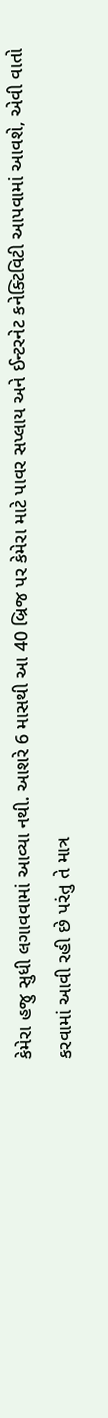કેમેરા હજુ સુધી લગાવવામાં આવ્યા નથી. આશરે 6 માસથી આ 40 બ્રિજ પર કેમેરા માટે પાવર સપ્લાય અને ઈન્ટરનેટ કનેક્ટિવિટી આપવામાં આવશે, એવી વાતો કરવામાં આવી રહી છે પરંતુ તે માત્ર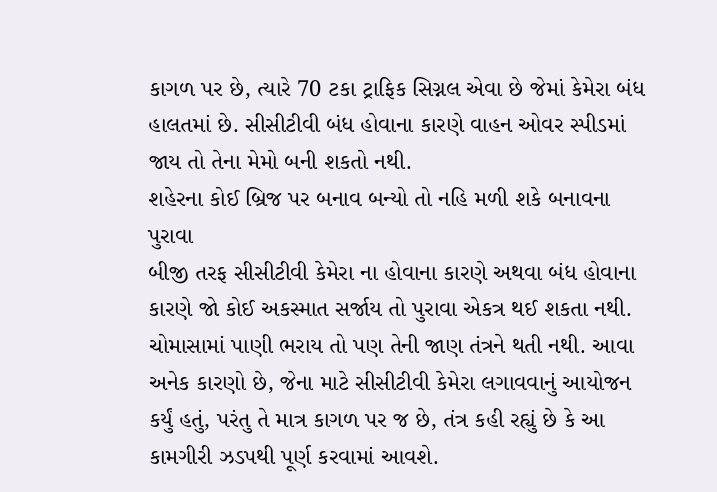કાગળ પર છે, ત્યારે 70 ટકા ટ્રાફિક સિગ્નલ એવા છે જેમાં કેમેરા બંધ હાલતમાં છે. સીસીટીવી બંધ હોવાના કારણે વાહન ઓવર સ્પીડમાં જાય તો તેના મેમો બની શકતો નથી.
શહેરના કોઈ બ્રિજ પર બનાવ બન્યો તો નહિ મળી શકે બનાવના પુરાવા
બીજી તરફ સીસીટીવી કેમેરા ના હોવાના કારણે અથવા બંધ હોવાના કારણે જો કોઈ અકસ્માત સર્જાય તો પુરાવા એકત્ર થઈ શકતા નથી. ચોમાસામાં પાણી ભરાય તો પણ તેની જાણ તંત્રને થતી નથી. આવા અનેક કારણો છે, જેના માટે સીસીટીવી કેમેરા લગાવવાનું આયોજન કર્યું હતું, પરંતુ તે માત્ર કાગળ પર જ છે, તંત્ર કહી રહ્યું છે કે આ કામગીરી ઝડપથી પૂર્ણ કરવામાં આવશે.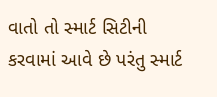વાતો તો સ્માર્ટ સિટીની કરવામાં આવે છે પરંતુ સ્માર્ટ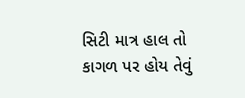સિટી માત્ર હાલ તો કાગળ પર હોય તેવું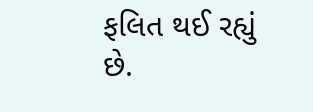ફલિત થઈ રહ્યું છે.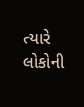ત્યારે લોકોની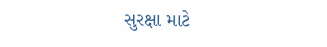સુરક્ષા માટે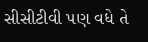સીસીટીવી પણ વધે તે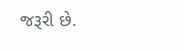જરૂરી છે.